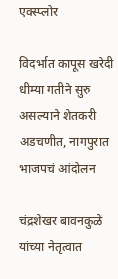एक्स्प्लोर

विदर्भात कापूस खरेदी धीम्या गतीने सुरु असल्याने शेतकरी अडचणीत, नागपुरात भाजपचं आंदोलन

चंद्रशेखर बावनकुळे यांच्या नेतृत्वात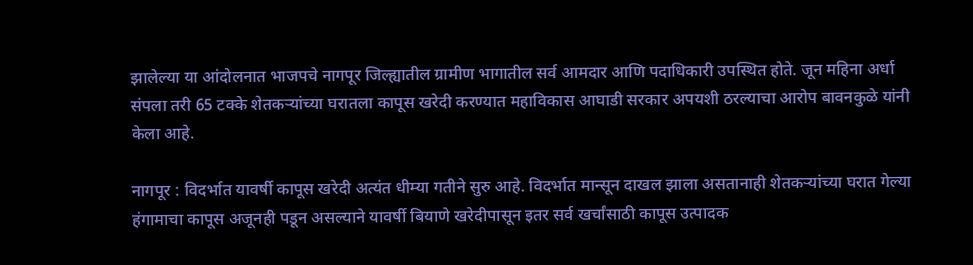झालेल्या या आंदोलनात भाजपचे नागपूर जिल्ह्यातील ग्रामीण भागातील सर्व आमदार आणि पदाधिकारी उपस्थित होते. जून महिना अर्धा संपला तरी 65 टक्के शेतकऱ्यांच्या घरातला कापूस खरेदी करण्यात महाविकास आघाडी सरकार अपयशी ठरल्याचा आरोप बावनकुळे यांनी केला आहे.

नागपूर : विदर्भात यावर्षी कापूस खरेदी अत्यंत धीम्या गतीने सुरु आहे. विदर्भात मान्सून दाखल झाला असतानाही शेतकऱ्यांच्या घरात गेल्या हंगामाचा कापूस अजूनही पडून असल्याने यावर्षी बियाणे खरेदीपासून इतर सर्व खर्चांसाठी कापूस उत्पादक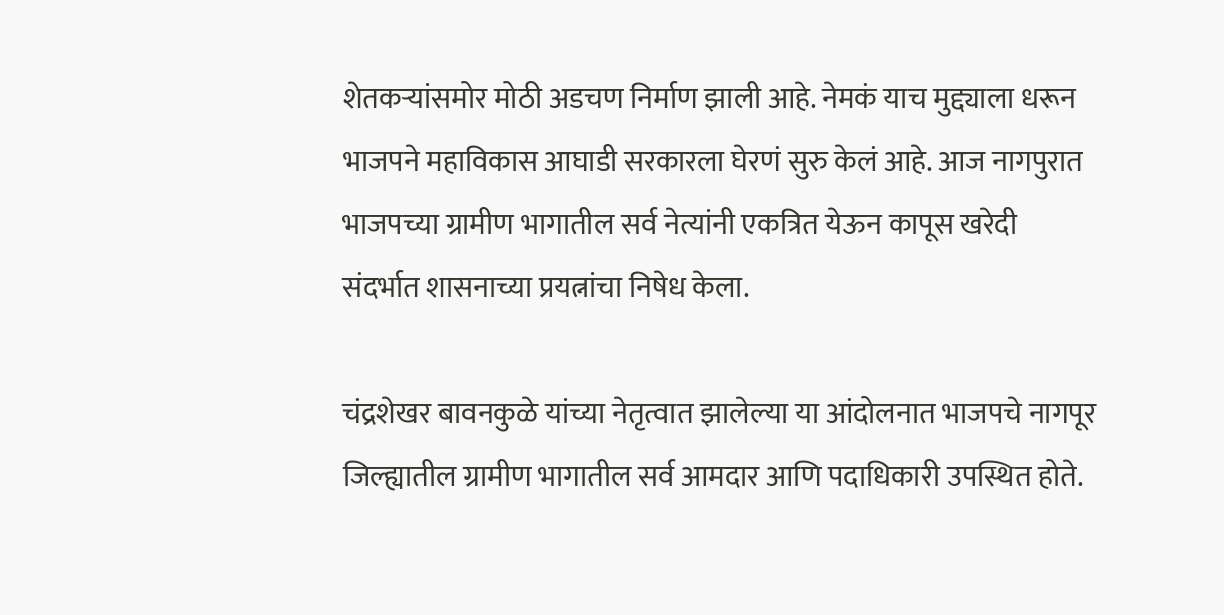शेतकऱ्यांसमोर मोठी अडचण निर्माण झाली आहे. नेमकं याच मुद्द्याला धरून भाजपने महाविकास आघाडी सरकारला घेरणं सुरु केलं आहे. आज नागपुरात भाजपच्या ग्रामीण भागातील सर्व नेत्यांनी एकत्रित येऊन कापूस खरेदी संदर्भात शासनाच्या प्रयत्नांचा निषेध केला.

चंद्रशेखर बावनकुळे यांच्या नेतृत्वात झालेल्या या आंदोलनात भाजपचे नागपूर जिल्ह्यातील ग्रामीण भागातील सर्व आमदार आणि पदाधिकारी उपस्थित होते.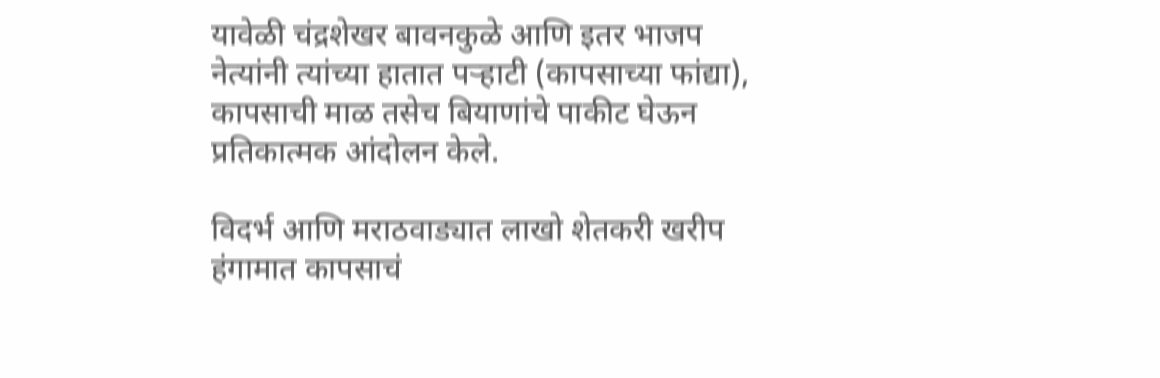यावेळी चंद्रशेखर बावनकुळे आणि इतर भाजप नेत्यांनी त्यांच्या हातात पऱ्हाटी (कापसाच्या फांद्या), कापसाची माळ तसेच बियाणांचे पाकीट घेऊन प्रतिकात्मक आंदोलन केले.

विदर्भ आणि मराठवाड्यात लाखो शेतकरी खरीप हंगामात कापसाचं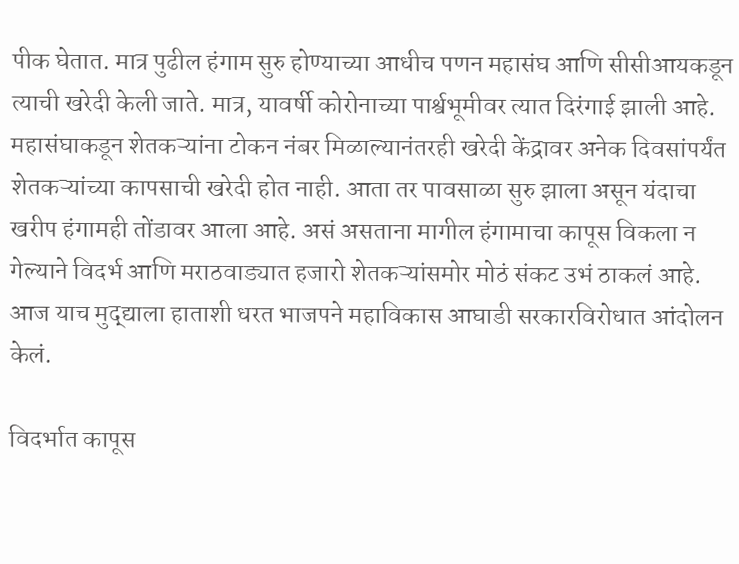पीक घेतात. मात्र पुढील हंगाम सुरु होण्याच्या आधीच पणन महासंघ आणि सीसीआयकडून त्याची खरेदी केली जाते. मात्र, यावर्षी कोरोनाच्या पार्श्वभूमीवर त्यात दिरंगाई झाली आहे. महासंघाकडून शेतकऱ्यांना टोकन नंबर मिळाल्यानंतरही खरेदी केंद्रावर अनेक दिवसांपर्यंत शेतकऱ्यांच्या कापसाची खरेदी होत नाही. आता तर पावसाळा सुरु झाला असून यंदाचा खरीप हंगामही तोंडावर आला आहे. असं असताना मागील हंगामाचा कापूस विकला न गेल्याने विदर्भ आणि मराठवाड्यात हजारो शेतकऱ्यांसमोर मोठं संकट उभं ठाकलं आहे. आज याच मुद्द्याला हाताशी धरत भाजपने महाविकास आघाडी सरकारविरोधात आंदोलन केलं.

विदर्भात कापूस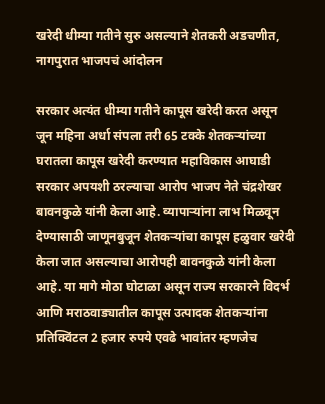खरेदी धीम्या गतीने सुरु असल्याने शेतकरी अडचणीत, नागपुरात भाजपचं आंदोलन

सरकार अत्यंत धीम्या गतीने कापूस खरेदी करत असून जून महिना अर्धा संपला तरी 65 टक्के शेतकऱ्यांच्या घरातला कापूस खरेदी करण्यात महाविकास आघाडी सरकार अपयशी ठरल्याचा आरोप भाजप नेते चंद्रशेखर बावनकुळे यांनी केला आहे. व्यापाऱ्यांना लाभ मिळवून देण्यासाठी जाणूनबुजून शेतकऱ्यांचा कापूस हळुवार खरेदी केला जात असल्याचा आरोपही बावनकुळे यांनी केला आहे. या मागे मोठा घोटाळा असून राज्य सरकारने विदर्भ आणि मराठवाड्यातील कापूस उत्पादक शेतकऱ्यांना प्रतिक्विंटल 2 हजार रुपये एवढे भावांतर म्हणजेच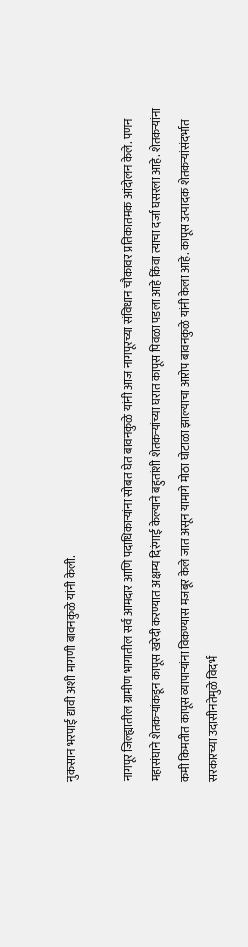नुकसान भरपाई द्यावी अशी मागणी बावनकुळे यांनी केली.

नागपूर जिल्ह्यातील ग्रामीण भागातील सर्व आमदार आणि पदाधिकाऱ्यांना सोबत घेत बावनकुळे यांनी आज नागपूरच्या संविधान चौकावर प्रतिकातमक आंदोलन केले. पणन महासंघाने शेतकऱ्यांकडून कापूस खरेदी करण्यात अक्षम्य दिरंगाई केल्याने बहुतांशी शेतकऱ्यांच्या घरात कापूस पिवळा पडला आहे किंवा त्याचा दर्जा घसरला आहे. शेतकऱ्यांना कमी किमतीत कापूस व्यापाऱ्यांना विकण्यास मजबूर केले जात असून यामागे मोठा घोटाळा झाल्याचा आरोप बावनकुळे यांनी केला आहे. कापूस उत्पादक शेतकऱ्यांसंदर्भात सरकारच्या उदासीनतेमुळे विदर्भ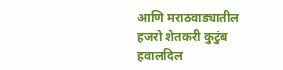आणि मराठवाड्यातील हजरो शेतकरी कुटुंब हवालदिल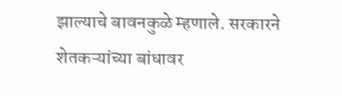झाल्याचे बावनकुळे म्हणाले. सरकारने शेतकऱ्यांच्या बांधावर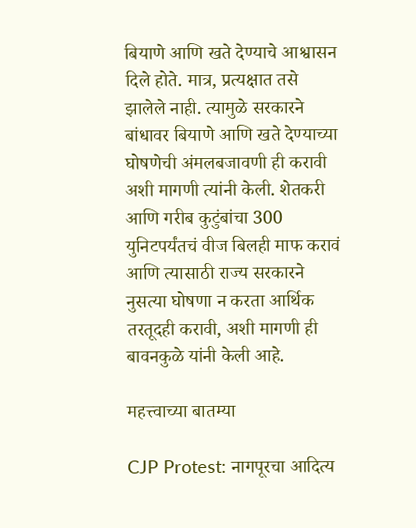बियाणे आणि खते देण्याचे आश्वासन दिले होते. मात्र, प्रत्यक्षात तसे झालेले नाही. त्यामुळे सरकारने बांधावर बियाणे आणि खते देण्याच्या घोषणेची अंमलबजावणी ही करावी अशी मागणी त्यांनी केली. शेतकरी आणि गरीब कुटुंबांचा 300 युनिटपर्यंतचं वीज बिलही माफ करावं आणि त्यासाठी राज्य सरकारने नुसत्या घोषणा न करता आर्थिक तरतूदही करावी, अशी मागणी ही बावनकुळे यांनी केली आहे.

महत्त्वाच्या बातम्या

CJP Protest: नागपूरचा आदित्य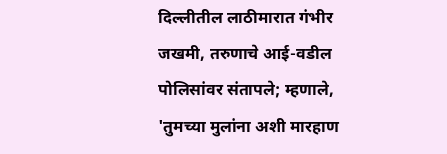दिल्लीतील लाठीमारात गंभीर जखमी, तरुणाचे आई-वडील पोलिसांवर संतापले; म्हणाले, 'तुमच्या मुलांना अशी मारहाण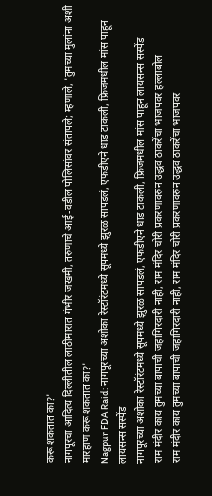करू शकतात का?'
नागपूरचा आदित्य दिल्लीतील लाठीमारात गंभीर जखमी, तरुणाचे आई-वडील पोलिसांवर संतापले; म्हणाले, 'तुमच्या मुलांना अशी मारहाण करू शकतात का?'
Nagpur FDA Raid: नागपूरच्या अशोका रेस्टॉरंटमध्ये सूपमध्ये झुरळ सापडलं, एफडीएने धाड टाकली, फ्रिजमधील मांस पाहून लायसन्स सस्पेंड
नागपूरच्या अशोका रेस्टॉरंटमध्ये सूपमध्ये झुरळ सापडलं, एफडीएने धाड टाकली, फ्रिजमधील मांस पाहून लायसन्स सस्पेंड
राम मंदीर काय तुमच्या बापाची जहागिरदारी नाही, राम मंदिर चोरी प्रकरणावरुन उद्धव ठाकरेंचा भाजपवर हल्लाबोल
राम मंदीर काय तुमच्या बापाची जहागिरदारी नाही, राम मंदिर चोरी प्रकरणावरुन उद्धव ठाकरेंचा भाजपवर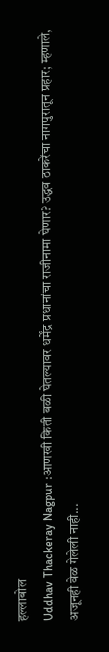हल्लाबोल
Uddhav Thackeray Nagpur :आणखी किती बळी घेतल्यावर धर्मेंद्र प्रधानांचा राजीनामा घेणार? उद्धव ठाकरेंचा नागपुरातून प्रहार; म्हणाले, अजूनही वेळ गेलेली नाही...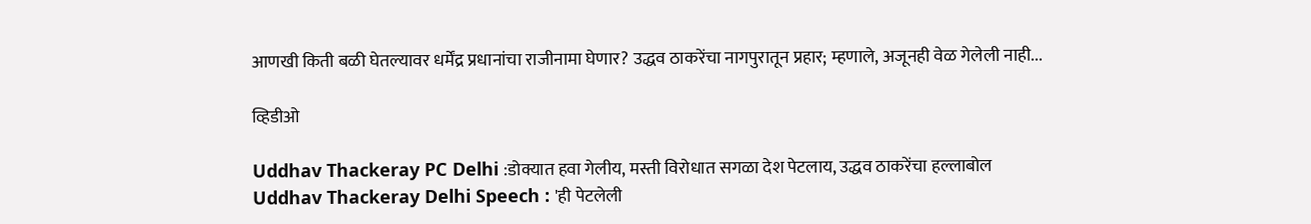आणखी किती बळी घेतल्यावर धर्मेंद्र प्रधानांचा राजीनामा घेणार? उद्धव ठाकरेंचा नागपुरातून प्रहार; म्हणाले, अजूनही वेळ गेलेली नाही...

व्हिडीओ

Uddhav Thackeray PC Delhi :डोक्यात हवा गेलीय, मस्ती विरोधात सगळा देश पेटलाय, उद्धव ठाकरेंचा हल्लाबोल
Uddhav Thackeray Delhi Speech : 'ही पेटलेली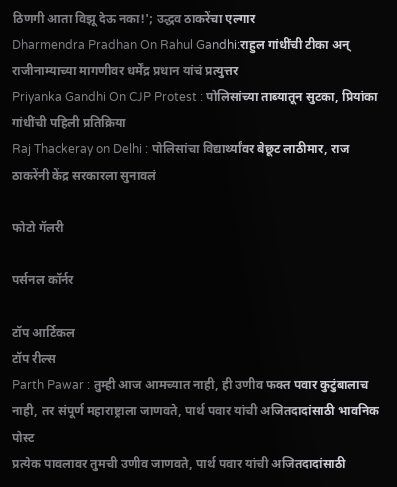ठिणगी आता विझू देऊ नका!'; उद्धव ठाकरेंचा एल्गार
Dharmendra Pradhan On Rahul Gandhi:राहुल गांधींची टीका अन् राजीनाम्याच्या मागणीवर धर्मेंद्र प्रधान यांचं प्रत्युत्तर
Priyanka Gandhi On CJP Protest : पोलिसांच्या ताब्यातून सुटका, प्रियांका गांधींची पहिली प्रतिक्रिया
Raj Thackeray on Delhi : पोलिसांचा विद्यार्थ्यांवर बेछूट लाठीमार, राज ठाकरेंनी केंद्र सरकारला सुनावलं

फोटो गॅलरी

पर्सनल कॉर्नर

टॉप आर्टिकल
टॉप रील्स
Parth Pawar : तुम्ही आज आमच्यात नाही, ही उणीव फक्त पवार कुटुंबालाच नाही, तर संपूर्ण महाराष्ट्राला जाणवते, पार्थ पवार यांची अजितदादांसाठी भावनिक पोस्ट
प्रत्येक पावलावर तुमची उणीव जाणवते, पार्थ पवार यांची अजितदादांसाठी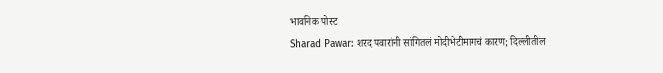भावनिक पोस्ट
Sharad Pawar: शरद पवारांनी सांगितलं मोदीभेटीमागचं कारण; दिल्लीतील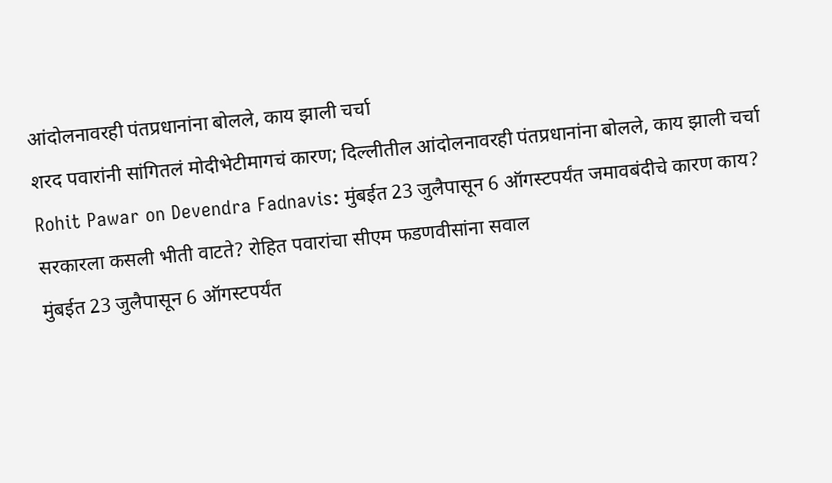आंदोलनावरही पंतप्रधानांना बोलले, काय झाली चर्चा
शरद पवारांनी सांगितलं मोदीभेटीमागचं कारण; दिल्लीतील आंदोलनावरही पंतप्रधानांना बोलले, काय झाली चर्चा
Rohit Pawar on Devendra Fadnavis: मुंबईत 23 जुलैपासून 6 ऑगस्टपर्यंत जमावबंदीचे कारण काय? सरकारला कसली भीती वाटते? रोहित पवारांचा सीएम फडणवीसांना सवाल
मुंबईत 23 जुलैपासून 6 ऑगस्टपर्यंत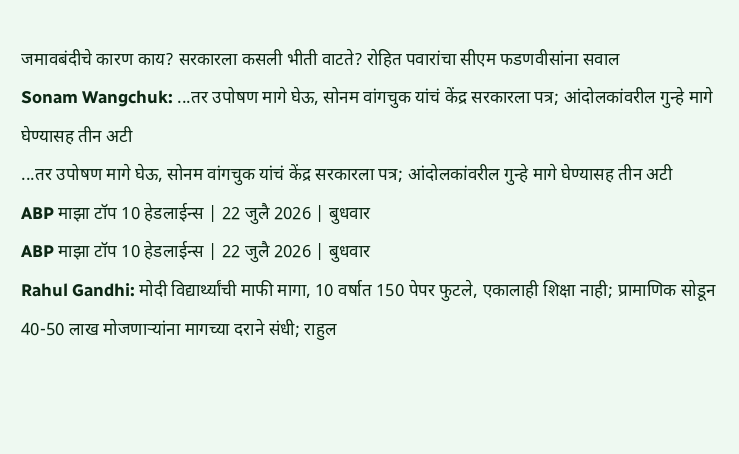जमावबंदीचे कारण काय? सरकारला कसली भीती वाटते? रोहित पवारांचा सीएम फडणवीसांना सवाल
Sonam Wangchuk: ...तर उपोषण मागे घेऊ, सोनम वांगचुक यांचं केंद्र सरकारला पत्र; आंदोलकांवरील गुन्हे मागे घेण्यासह तीन अटी
...तर उपोषण मागे घेऊ, सोनम वांगचुक यांचं केंद्र सरकारला पत्र; आंदोलकांवरील गुन्हे मागे घेण्यासह तीन अटी
ABP माझा टॉप 10 हेडलाईन्स | 22 जुलै 2026 | बुधवार
ABP माझा टॉप 10 हेडलाईन्स | 22 जुलै 2026 | बुधवार
Rahul Gandhi: मोदी विद्यार्थ्यांची माफी मागा, 10 वर्षात 150 पेपर फुटले, एकालाही शिक्षा नाही; प्रामाणिक सोडून 40-50 लाख मोजणाऱ्यांना मागच्या दराने संधी; राहुल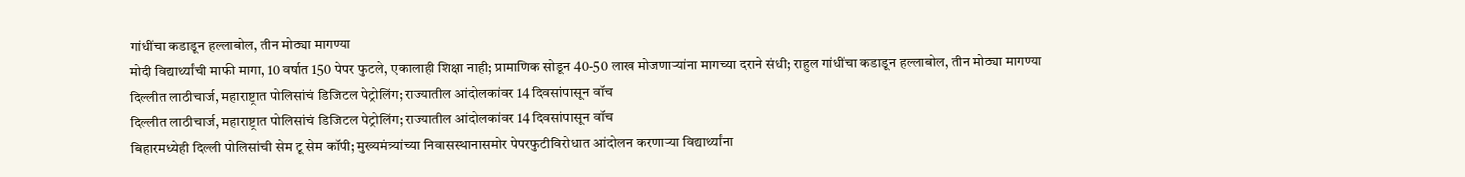गांधींचा कडाडून हल्लाबोल, तीन मोठ्या मागण्या
मोदी विद्यार्थ्यांची माफी मागा, 10 वर्षात 150 पेपर फुटले, एकालाही शिक्षा नाही; प्रामाणिक सोडून 40-50 लाख मोजणाऱ्यांना मागच्या दराने संधी; राहुल गांधींचा कडाडून हल्लाबोल, तीन मोठ्या मागण्या
दिल्लीत लाठीचार्ज, महाराष्ट्रात पोलिसांचं डिजिटल पेट्रोलिंग; राज्यातील आंदोलकांवर 14 दिवसांपासून वॉच
दिल्लीत लाठीचार्ज, महाराष्ट्रात पोलिसांचं डिजिटल पेट्रोलिंग; राज्यातील आंदोलकांवर 14 दिवसांपासून वॉच
बिहारमध्येही दिल्ली पोलिसांची सेम टू सेम कॉपी; मुख्यमंत्र्यांच्या निवासस्थानासमोर पेपरफुटीविरोधात आंदोलन करणाऱ्या विद्यार्थ्यांना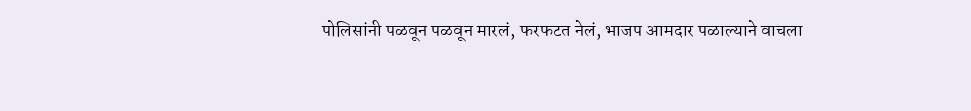पोलिसांनी पळवून पळवून मारलं, फरफटत नेलं, भाजप आमदार पळाल्याने वाचला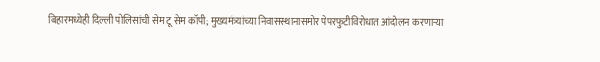बिहारमध्येही दिल्ली पोलिसांची सेम टू सेम कॉपी; मुख्यमंत्र्यांच्या निवासस्थानासमोर पेपरफुटीविरोधात आंदोलन करणाऱ्या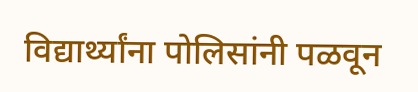विद्यार्थ्यांना पोलिसांनी पळवून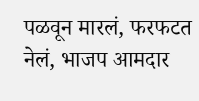पळवून मारलं, फरफटत नेलं, भाजप आमदार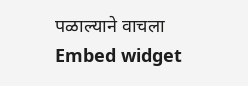पळाल्याने वाचला
Embed widget